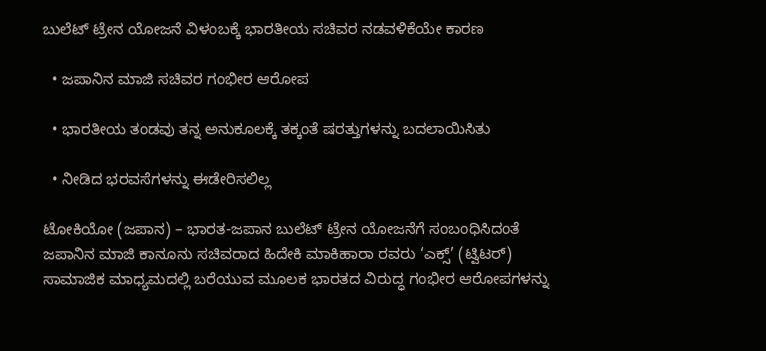ಬುಲೆಟ್ ಟ್ರೇನ ಯೋಜನೆ ವಿಳಂಬಕ್ಕೆ ಭಾರತೀಯ ಸಚಿವರ ನಡವಳಿಕೆಯೇ ಕಾರಣ

  • ಜಪಾನಿನ ಮಾಜಿ ಸಚಿವರ ಗಂಭೀರ ಆರೋಪ

  • ಭಾರತೀಯ ತಂಡವು ತನ್ನ ಅನುಕೂಲಕ್ಕೆ ತಕ್ಕಂತೆ ಷರತ್ತುಗಳನ್ನು ಬದಲಾಯಿಸಿತು

  • ನೀಡಿದ ಭರವಸೆಗಳನ್ನು ಈಡೇರಿಸಲಿಲ್ಲ

ಟೋಕಿಯೋ (ಜಪಾನ) – ಭಾರತ-ಜಪಾನ ಬುಲೆಟ್ ಟ್ರೇನ ಯೋಜನೆಗೆ ಸಂಬಂಧಿಸಿದಂತೆ ಜಪಾನಿ‌ನ ಮಾಜಿ ಕಾನೂನು ಸಚಿವರಾದ ಹಿದೇಕಿ ಮಾಕಿಹಾರಾ ರವರು ‘ಎಕ್ಸ್’ (ಟ್ವಿಟರ್) ಸಾಮಾಜಿಕ ಮಾಧ್ಯಮದಲ್ಲಿ ಬರೆಯುವ ಮೂಲಕ ಭಾರತದ ವಿರುದ್ಧ ಗಂಭೀರ ಆರೋಪಗಳನ್ನು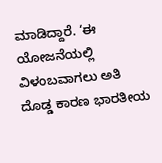ಮಾಡಿದ್ದಾರೆ. ‘ಈ ಯೋಜನೆಯಲ್ಲಿ ವಿಳಂಬವಾಗಲು ಅತಿ ದೊಡ್ಡ ಕಾರಣ ಭಾರತೀಯ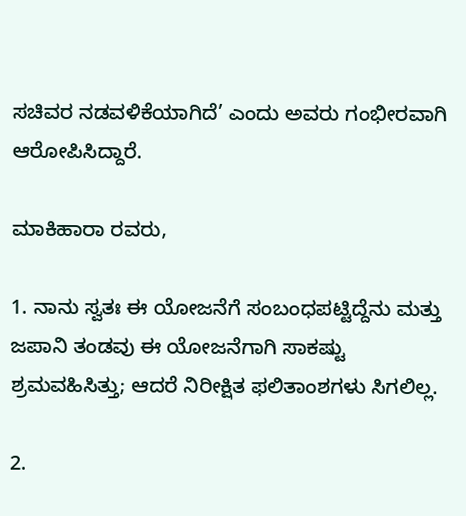ಸಚಿವರ ನಡವಳಿಕೆಯಾಗಿದೆ’ ಎಂದು ಅವರು ಗಂಭೀರವಾಗಿ ಆರೋಪಿಸಿದ್ದಾರೆ.

ಮಾಕಿಹಾರಾ ರವರು,

1. ನಾನು ಸ್ವತಃ ಈ ಯೋಜನೆಗೆ ಸಂಬಂಧಪಟ್ಟಿದ್ದೆನು ಮತ್ತು ಜಪಾನಿ ತಂಡವು ಈ ಯೋಜನೆಗಾಗಿ ಸಾಕಷ್ಟು ಶ್ರಮವಹಿಸಿತ್ತು; ಆದರೆ ನಿರೀಕ್ಷಿತ ಫಲಿತಾಂಶಗಳು ಸಿಗಲಿಲ್ಲ.

2.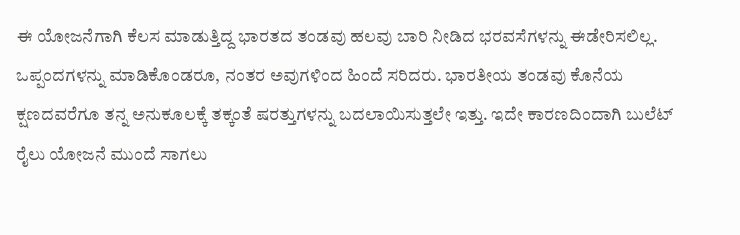ಈ ಯೋಜನೆಗಾಗಿ ಕೆಲಸ ಮಾಡುತ್ತಿದ್ದ ಭಾರತದ ತಂಡವು ಹಲವು ಬಾರಿ ನೀಡಿದ ಭರವಸೆಗಳನ್ನು ಈಡೇರಿಸಲಿಲ್ಲ. ಒಪ್ಪಂದಗಳನ್ನು ಮಾಡಿಕೊಂಡರೂ, ನಂತರ ಅವುಗಳಿಂದ ಹಿಂದೆ ಸರಿದರು. ಭಾರತೀಯ ತಂಡವು ಕೊನೆಯ ಕ್ಷಣದವರೆಗೂ ತನ್ನ ಅನುಕೂಲಕ್ಕೆ ತಕ್ಕಂತೆ ಷರತ್ತುಗಳನ್ನು ಬದಲಾಯಿಸುತ್ತಲೇ ಇತ್ತು. ಇದೇ ಕಾರಣದಿಂದಾಗಿ ಬುಲೆಟ್ ರೈಲು ಯೋಜನೆ ಮುಂದೆ ಸಾಗಲು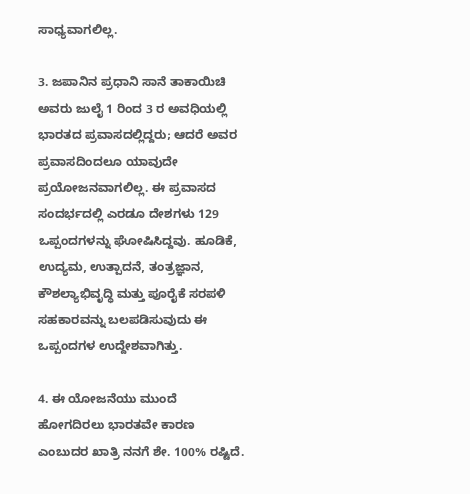ಸಾಧ್ಯವಾಗಲಿಲ್ಲ.

3. ಜಪಾನಿನ ಪ್ರಧಾನಿ ಸಾನೆ ತಾಕಾಯಿಚಿ ಅವರು ಜುಲೈ 1 ರಿಂದ 3 ರ ಅವಧಿಯಲ್ಲಿ ಭಾರತದ ಪ್ರವಾಸದಲ್ಲಿದ್ದರು; ಆದರೆ ಅವರ ಪ್ರವಾಸದಿಂದಲೂ ಯಾವುದೇ ಪ್ರಯೋಜನವಾಗಲಿಲ್ಲ. ಈ ಪ್ರವಾಸದ ಸಂದರ್ಭದಲ್ಲಿ ಎರಡೂ ದೇಶಗಳು 129 ಒಪ್ಪಂದಗಳನ್ನು ಘೋಷಿಸಿದ್ದವು. ಹೂಡಿಕೆ, ಉದ್ಯಮ, ಉತ್ಪಾದನೆ, ತಂತ್ರಜ್ಞಾನ, ಕೌಶಲ್ಯಾಭಿವೃದ್ಧಿ ಮತ್ತು ಪೂರೈಕೆ ಸರಪಳಿ ಸಹಕಾರವನ್ನು ಬಲಪಡಿಸುವುದು ಈ ಒಪ್ಪಂದಗಳ ಉದ್ದೇಶವಾಗಿತ್ತು.

4. ಈ ಯೋಜನೆಯು ಮುಂದೆ ಹೋಗದಿರಲು ಭಾರತವೇ ಕಾರಣ ಎಂಬುದರ ಖಾತ್ರಿ ನನಗೆ ಶೇ. 100% ರಷ್ಟಿದೆ.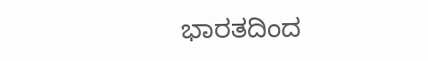ಭಾರತದಿಂದ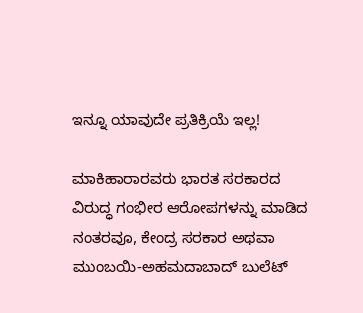ಇನ್ನೂ ಯಾವುದೇ ಪ್ರತಿಕ್ರಿಯೆ ಇಲ್ಲ!

ಮಾಕಿಹಾರಾರವರು ಭಾರತ ಸರಕಾರದ ವಿರುದ್ಧ ಗಂಭೀರ ಆರೋಪಗಳನ್ನು ಮಾಡಿದ ನಂತರವೂ, ಕೇಂದ್ರ ಸರಕಾರ ಅಥವಾ ಮುಂಬಯಿ-ಅಹಮದಾಬಾದ್ ಬುಲೆಟ್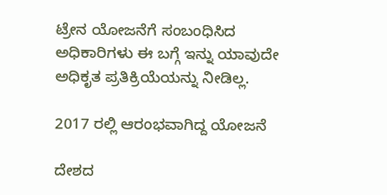ಟ್ರೇನ ಯೋಜನೆಗೆ ಸಂಬಂಧಿಸಿದ ಅಧಿಕಾರಿಗಳು ಈ ಬಗ್ಗೆ ಇನ್ನು ಯಾವುದೇ ಅಧಿಕೃತ ಪ್ರತಿಕ್ರಿಯೆಯನ್ನು ನೀಡಿಲ್ಲ.

2017 ರಲ್ಲಿ ಆರಂಭವಾಗಿದ್ದ ಯೋಜನೆ

ದೇಶದ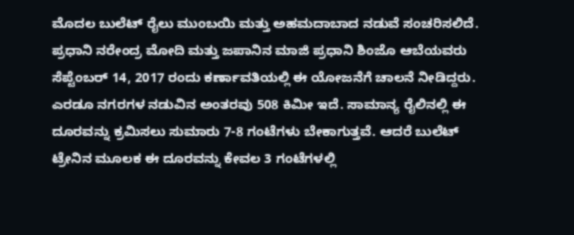ಮೊದಲ ಬುಲೆಟ್ ರೈಲು ಮುಂಬಯಿ ಮತ್ತು ಅಹಮದಾಬಾದ ನಡುವೆ ಸಂಚರಿಸಲಿದೆ. ಪ್ರಧಾನಿ ನರೇಂದ್ರ ಮೋದಿ ಮತ್ತು ಜಪಾನಿನ ಮಾಜಿ ಪ್ರಧಾನಿ ಶಿಂಜೊ ಆಬೆಯವರು ಸೆಪ್ಟೆಂಬರ್ 14, 2017 ರಂದು ಕರ್ಣಾವತಿಯಲ್ಲಿ ಈ ಯೋಜನೆಗೆ ಚಾಲನೆ ನೀಡಿದ್ದರು. ಎರಡೂ ನಗರಗಳ ನಡುವಿನ ಅಂತರವು 508 ಕಿಮೀ ಇದೆ. ಸಾಮಾನ್ಯ ರೈಲಿನಲ್ಲಿ ಈ ದೂರವನ್ನು ಕ್ರಮಿಸಲು ಸುಮಾರು 7-8 ಗಂಟೆಗಳು ಬೇಕಾಗುತ್ತವೆ. ಆದರೆ ಬುಲೆಟ್ ಟ್ರೇನಿನ ಮೂಲಕ ಈ ದೂರವನ್ನು ಕೇವಲ 3 ಗಂಟೆಗಳಲ್ಲಿ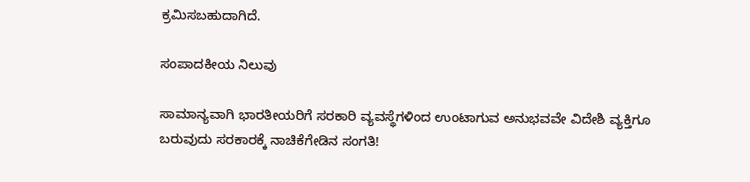ಕ್ರಮಿಸಬಹುದಾಗಿದೆ.

ಸಂಪಾದಕೀಯ ನಿಲುವು

ಸಾಮಾನ್ಯವಾಗಿ ಭಾರತೀಯರಿಗೆ ಸರಕಾರಿ ವ್ಯವಸ್ಥೆಗಳಿಂದ ಉಂಟಾಗುವ ಅನುಭವವೇ ವಿದೇಶಿ ವ್ಯಕ್ತಿಗೂ ಬರುವುದು ಸರಕಾರಕ್ಕೆ ನಾಚಿಕೆಗೇಡಿನ ಸಂಗತಿ!